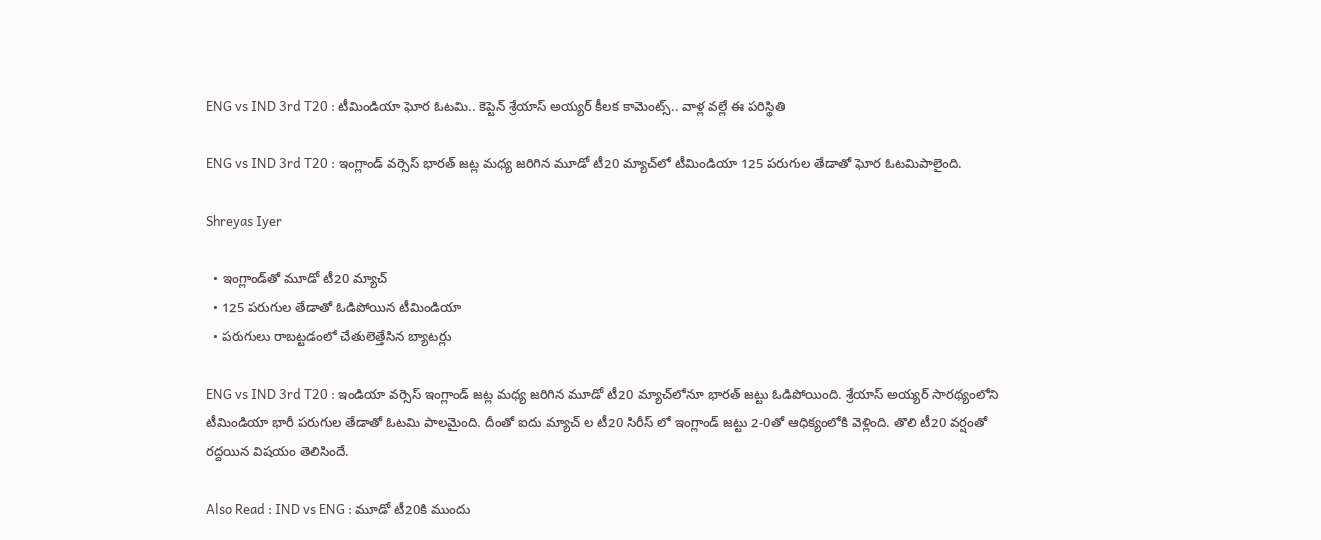ENG vs IND 3rd T20 : టీమిండియా ఘోర ఓటమి.. కెప్టెన్ శ్రేయాస్ అయ్యర్ కీలక కామెంట్స్.. వాళ్ల వల్లే ఈ పరిస్థితి

ENG vs IND 3rd T20 : ఇంగ్లాండ్ వర్సెస్ భారత్ జట్ల మధ్య జరిగిన మూడో టీ20 మ్యాచ్‌లో టీమిండియా 125 పరుగుల తేడాతో ఘోర ఓటమిపాలైంది.

Shreyas Iyer

  • ఇంగ్లాండ్‌తో మూడో టీ20 మ్యాచ్
  • 125 పరుగుల తేడాతో ఓడిపోయిన టీమిండియా
  • పరుగులు రాబట్టడంలో చేతులెత్తేసిన బ్యాటర్లు

ENG vs IND 3rd T20 : ఇండియా వర్సెస్ ఇంగ్లాండ్ జట్ల మధ్య జరిగిన మూడో టీ20 మ్యాచ్‌లోనూ భారత్ జట్టు ఓడిపోయింది. శ్రేయాస్ అయ్యర్ సారథ్యంలోని టీమిండియా భారీ పరుగుల తేడాతో ఓటమి పాలమైంది. దీంతో ఐదు మ్యాచ్ ల టీ20 సిరీస్ లో ఇంగ్లాండ్ జట్టు 2-0తో ఆధిక్యంలోకి వెళ్లింది. తొలి టీ20 వర్షంతో రద్దయిన విషయం తెలిసిందే.

Also Read : IND vs ENG : మూడో టీ20కి ముందు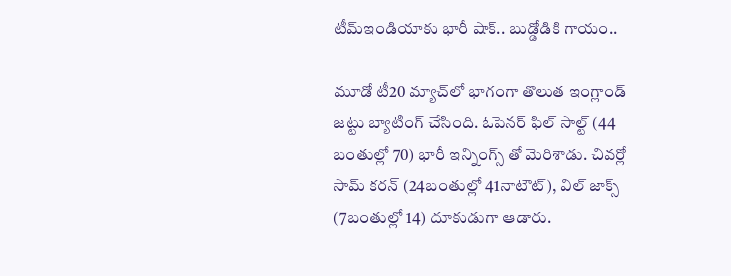టీమ్ఇండియాకు భారీ షాక్.. బుడ్డోడికి గాయం..

మూడో టీ20 మ్యాచ్‌లో భాగంగా తొలుత ఇంగ్లాండ్ జట్టు బ్యాటింగ్ చేసింది. ఓపెనర్ ఫిల్ సాల్ట్ (44 బంతుల్లో 70) భారీ ఇన్నింగ్స్ తో మెరిశాడు. చివర్లో సామ్ కరన్ (24బంతుల్లో 41నాటౌట్), విల్ జాక్స్ (7బంతుల్లో 14) దూకుడుగా ఆడారు.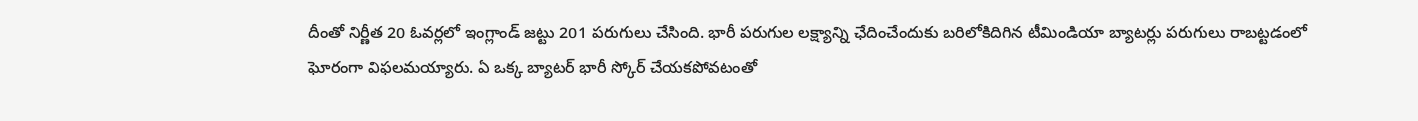దీంతో నిర్ణీత 20 ఓవర్లలో ఇంగ్లాండ్ జట్టు 201 పరుగులు చేసింది. భారీ పరుగుల లక్ష్యాన్ని ఛేదించేందుకు బరిలోకిదిగిన టీమిండియా బ్యాటర్లు పరుగులు రాబట్టడంలో ఘోరంగా విఫలమయ్యారు. ఏ ఒక్క బ్యాటర్ భారీ స్కోర్ చేయకపోవటంతో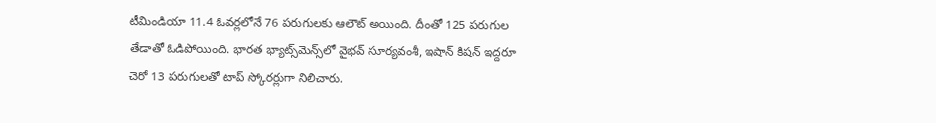టీమిండియా 11.4 ఓవర్లలోనే 76 పరుగులకు ఆలౌట్ అయింది. దీంతో 125 పరుగుల తేడాతో ఓడిపోయింది. భారత భ్యాట్స్‌మెన్స్‌లో వైభవ్ సూర్యవంశీ, ఇషాన్ కిషన్ ఇద్దరూ చెరో 13 పరుగులతో టాప్‌ స్కోరర్లుగా నిలిచారు.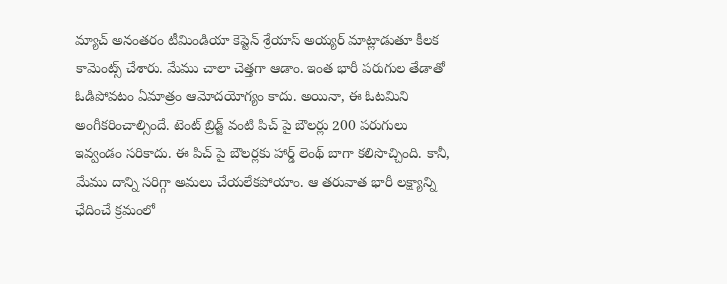మ్యాచ్ అనంతరం టీమిండియా కెప్టెన్ శ్రేయాస్ అయ్యర్ మాట్లాడుతూ కీలక కామెంట్స్ చేశారు. మేము చాలా చెత్తగా ఆడాం. ఇంత భారీ పరుగుల తేడాతో ఓడిపోవటం ఏమాత్రం ఆమోదయోగ్యం కాదు. అయినా, ఈ ఓటమిని అంగీకరించాల్సిందే. టెంట్ బ్రిడ్జ్ వంటి పిచ్ పై బౌలర్లు 200 పరుగులు ఇవ్వండం సరికాదు. ఈ పిచ్ పై బౌలర్లకు హార్డ్ లెంథ్ బాగా కలిసొచ్చింది. కానీ, మేము దాన్ని సరిగ్గా అమలు చేయలేకపోయాం. ఆ తరువాత భారీ లక్ష్యాన్ని ఛేదించే క్రమంలో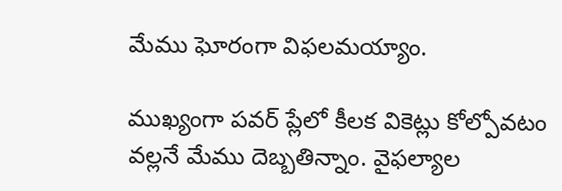మేము ఘోరంగా విఫలమయ్యాం.

ముఖ్యంగా పవర్ ప్లేలో కీలక వికెట్లు కోల్పోవటం వల్లనే మేము దెబ్బతిన్నాం. వైఫల్యాల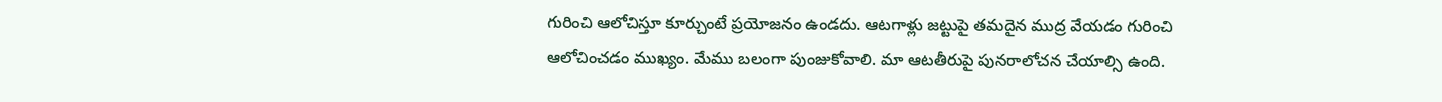గురించి ఆలోచిస్తూ కూర్చుంటే ప్రయోజనం ఉండదు. ఆటగాళ్లు జట్టుపై తమదైన ముద్ర వేయడం గురించి ఆలోచించడం ముఖ్యం. మేము బలంగా పుంజుకోవాలి. మా ఆటతీరుపై పునరాలోచన చేయాల్సి ఉంది.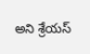అని శ్రేయస్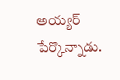అయ్యర్ పేర్కొన్నాడు.